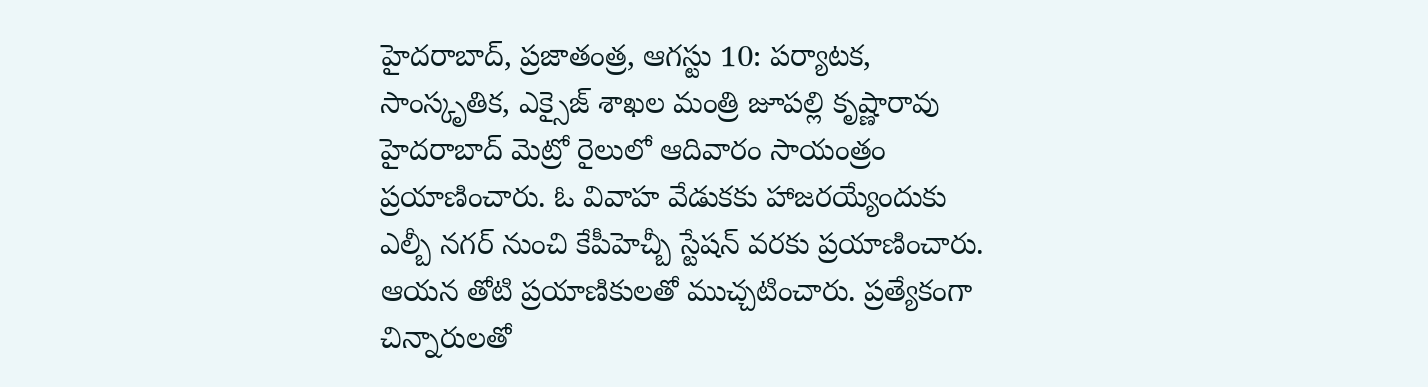హైదరాబాద్, ప్రజాతంత్ర, ఆగస్టు 10: పర్యాటక, సాంస్కృతిక, ఎక్సైజ్ శాఖల మంత్రి జూపల్లి కృష్ణారావు హైదరాబాద్ మెట్రో రైలులో ఆదివారం సాయంత్రం ప్రయాణించారు. ఓ వివాహ వేడుకకు హాజరయ్యేందుకు ఎల్బీ నగర్ నుంచి కేపీహెచ్బీ స్టేషన్ వరకు ప్రయాణించారు. ఆయన తోటి ప్రయాణికులతో ముచ్చటించారు. ప్రత్యేకంగా చిన్నారులతో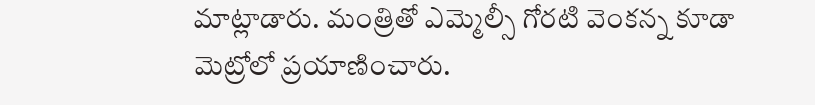మాట్లాడారు. మంత్రితో ఎమ్మెల్సీ గోరటి వెంకన్న కూడా మెట్రోలో ప్రయాణించారు.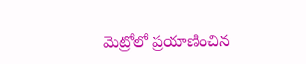మెట్రోలో ప్రయాణించిన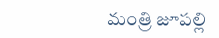మంత్రి జూపల్లి